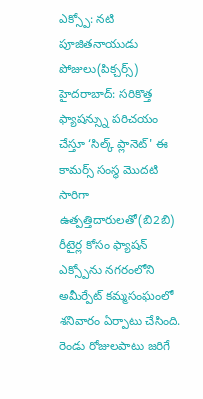ఎక్స్పో: నటి పూజితనాయుడు పోజులు(పిక్చర్స్)
హైదరాబాద్: సరికొత్త ఫ్యాషన్స్ను పరిచయం చేస్తూ ‘సిల్క్ ప్లానెట్' ఈ కామర్స్ సంస్థ మొదటి సారిగా ఉత్పత్తిదారులతో(బి2బి) రీటైర్ల కోసం ఫ్యాషన్ ఎక్స్పోను నగరంలోని అమీర్పేట్ కమ్మసంఘంలో శనివారం ఏర్పాటు చేసింది. రెండు రోజులపాటు జరిగే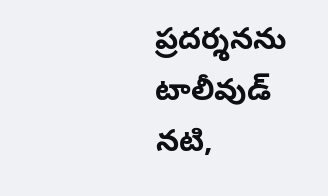ప్రదర్శనను టాలీవుడ్ నటి,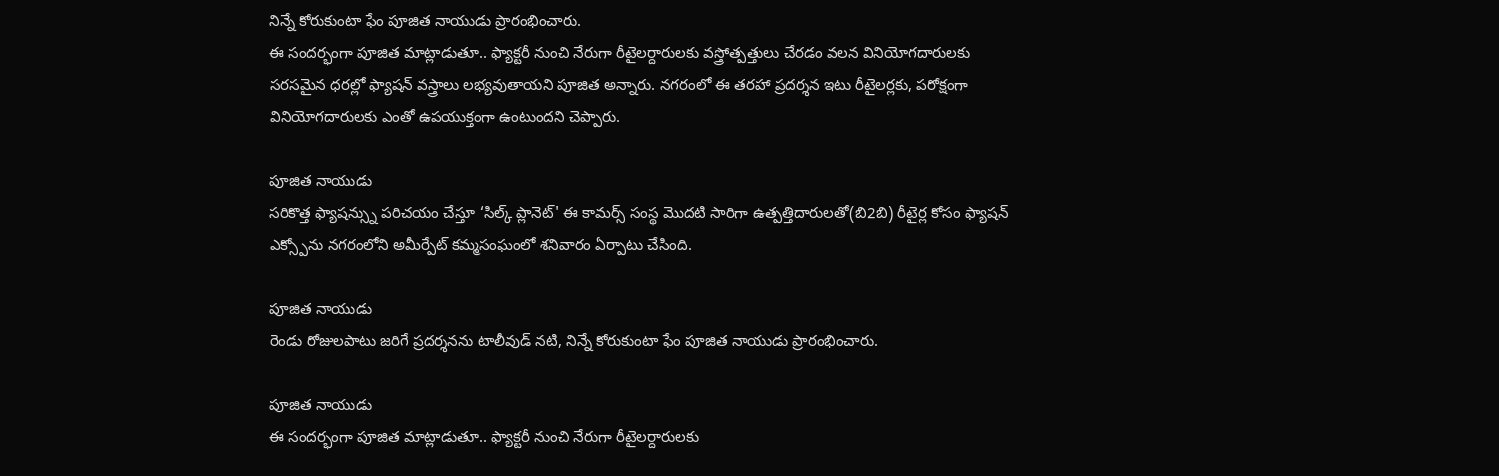నిన్నే కోరుకుంటా ఫేం పూజిత నాయుడు ప్రారంభించారు.
ఈ సందర్భంగా పూజిత మాట్లాడుతూ.. ఫ్యాక్టరీ నుంచి నేరుగా రీటైలర్దారులకు వస్త్రోత్పత్తులు చేరడం వలన వినియోగదారులకు సరసమైన ధరల్లో ఫ్యాషన్ వస్త్రాలు లభ్యవుతాయని పూజిత అన్నారు. నగరంలో ఈ తరహా ప్రదర్శన ఇటు రీటైలర్లకు, పరోక్షంగా వినియోగదారులకు ఎంతో ఉపయుక్తంగా ఉంటుందని చెప్పారు.

పూజిత నాయుడు
సరికొత్త ఫ్యాషన్స్ను పరిచయం చేస్తూ ‘సిల్క్ ప్లానెట్' ఈ కామర్స్ సంస్థ మొదటి సారిగా ఉత్పత్తిదారులతో(బి2బి) రీటైర్ల కోసం ఫ్యాషన్ ఎక్స్పోను నగరంలోని అమీర్పేట్ కమ్మసంఘంలో శనివారం ఏర్పాటు చేసింది.

పూజిత నాయుడు
రెండు రోజులపాటు జరిగే ప్రదర్శనను టాలీవుడ్ నటి, నిన్నే కోరుకుంటా ఫేం పూజిత నాయుడు ప్రారంభించారు.

పూజిత నాయుడు
ఈ సందర్భంగా పూజిత మాట్లాడుతూ.. ఫ్యాక్టరీ నుంచి నేరుగా రీటైలర్దారులకు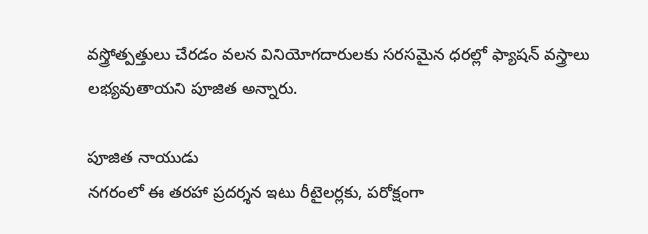వస్త్రోత్పత్తులు చేరడం వలన వినియోగదారులకు సరసమైన ధరల్లో ఫ్యాషన్ వస్త్రాలు లభ్యవుతాయని పూజిత అన్నారు.

పూజిత నాయుడు
నగరంలో ఈ తరహా ప్రదర్శన ఇటు రీటైలర్లకు, పరోక్షంగా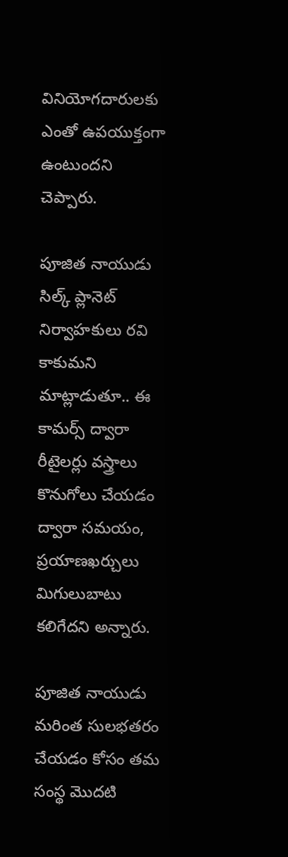వినియోగదారులకు ఎంతో ఉపయుక్తంగా ఉంటుందని చెప్పారు.

పూజిత నాయుడు
సిల్క్ ప్లానెట్ నిర్వాహకులు రవి కాకుమని మాట్లాడుతూ.. ఈ కామర్స్ ద్వారా రీటైలర్లు వస్త్రాలు కొనుగోలు చేయడం ద్వారా సమయం, ప్రయాణఖర్చులు మిగులుబాటు కలిగేదని అన్నారు.

పూజిత నాయుడు
మరింత సులభతరం చేయడం కోసం తమ సంస్థ మొదటి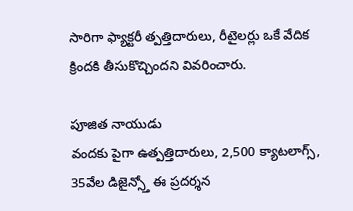సారిగా ఫ్యాక్టరీ త్పత్తిదారులు, రీటైలర్లు ఒకే వేదిక క్రిందకి తీసుకొచ్చిందని వివరించారు.

పూజిత నాయుడు
వందకు పైగా ఉత్పత్తిదారులు, 2,500 క్యాటలాగ్స్, 35వేల డిజైన్స్తో ఈ ప్రదర్శన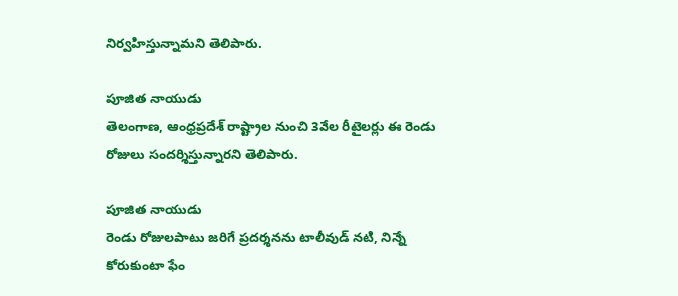నిర్వహిస్తున్నామని తెలిపారు.

పూజిత నాయుడు
తెలంగాణ, ఆంధ్రప్రదేశ్ రాష్ట్రాల నుంచి 3వేల రీటైలర్లు ఈ రెండు రోజులు సందర్శిస్తున్నారని తెలిపారు.

పూజిత నాయుడు
రెండు రోజులపాటు జరిగే ప్రదర్శనను టాలీవుడ్ నటి, నిన్నే కోరుకుంటా ఫేం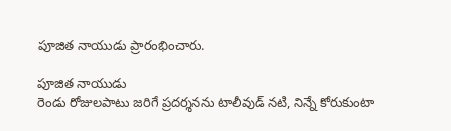పూజిత నాయుడు ప్రారంభించారు.

పూజిత నాయుడు
రెండు రోజులపాటు జరిగే ప్రదర్శనను టాలీవుడ్ నటి, నిన్నే కోరుకుంటా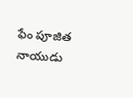ఫేం పూజిత నాయుడు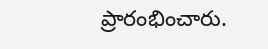ప్రారంభించారు.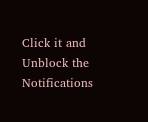Click it and Unblock the Notifications